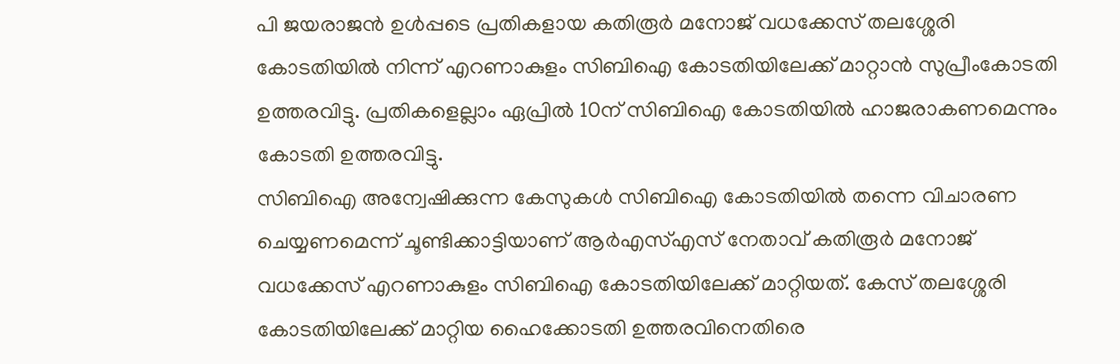പി ജയരാജൻ ഉൾപ്പടെ പ്രതികളായ കതിരൂർ മനോജ് വധക്കേസ് തലശ്ശേരി കോടതിയിൽ നിന്ന് എറണാകുളം സിബിഐ കോടതിയിലേക്ക് മാറ്റാൻ സുപ്രീംകോടതി ഉത്തരവിട്ടു. പ്രതികളെല്ലാം ഏപ്രിൽ 10ന് സിബിഐ കോടതിയിൽ ഹാജരാകണമെന്നും കോടതി ഉത്തരവിട്ടു.
സിബിഐ അന്വേഷിക്കുന്ന കേസുകൾ സിബിഐ കോടതിയിൽ തന്നെ വിചാരണ ചെയ്യണമെന്ന് ചൂണ്ടിക്കാട്ടിയാണ് ആർഎസ്എസ് നേതാവ് കതിരൂർ മനോജ് വധക്കേസ് എറണാകുളം സിബിഐ കോടതിയിലേക്ക് മാറ്റിയത്. കേസ് തലശ്ശേരി കോടതിയിലേക്ക് മാറ്റിയ ഹൈക്കോടതി ഉത്തരവിനെതിരെ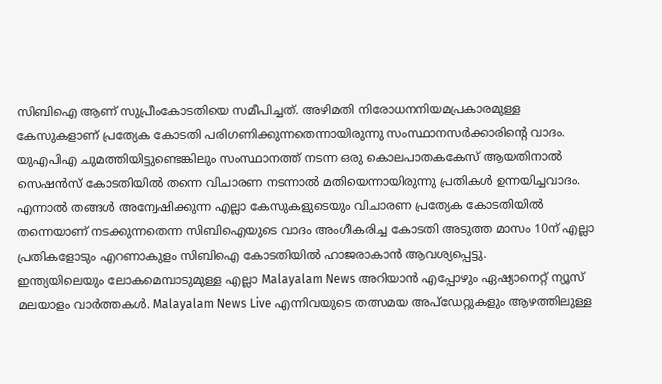സിബിഐ ആണ് സുപ്രീംകോടതിയെ സമീപിച്ചത്. അഴിമതി നിരോധനനിയമപ്രകാരമുള്ള കേസുകളാണ് പ്രത്യേക കോടതി പരിഗണിക്കുന്നതെന്നായിരുന്നു സംസ്ഥാനസർക്കാരിന്റെ വാദം.
യുഎപിഎ ചുമത്തിയിട്ടുണ്ടെങ്കിലും സംസ്ഥാനത്ത് നടന്ന ഒരു കൊലപാതകകേസ് ആയതിനാൽ സെഷൻസ് കോടതിയിൽ തന്നെ വിചാരണ നടന്നാൽ മതിയെന്നായിരുന്നു പ്രതികൾ ഉന്നയിച്ചവാദം. എന്നാൽ തങ്ങൾ അന്വേഷിക്കുന്ന എല്ലാ കേസുകളുടെയും വിചാരണ പ്രത്യേക കോടതിയിൽ തന്നെയാണ് നടക്കുന്നതെന്ന സിബിഐയുടെ വാദം അംഗീകരിച്ച കോടതി അടുത്ത മാസം 10ന് എല്ലാ പ്രതികളോടും എറണാകുളം സിബിഐ കോടതിയിൽ ഹാജരാകാൻ ആവശ്യപ്പെട്ടു.
ഇന്ത്യയിലെയും ലോകമെമ്പാടുമുള്ള എല്ലാ Malayalam News അറിയാൻ എപ്പോഴും ഏഷ്യാനെറ്റ് ന്യൂസ് മലയാളം വാർത്തകൾ. Malayalam News Live എന്നിവയുടെ തത്സമയ അപ്ഡേറ്റുകളും ആഴത്തിലുള്ള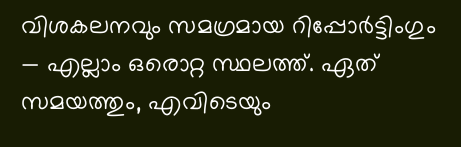വിശകലനവും സമഗ്രമായ റിപ്പോർട്ടിംഗും — എല്ലാം ഒരൊറ്റ സ്ഥലത്ത്. ഏത് സമയത്തും, എവിടെയും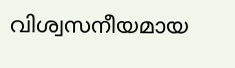വിശ്വസനീയമായ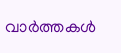വാർത്തകൾ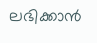ലഭിക്കാൻ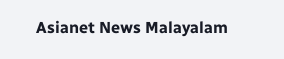Asianet News Malayalam